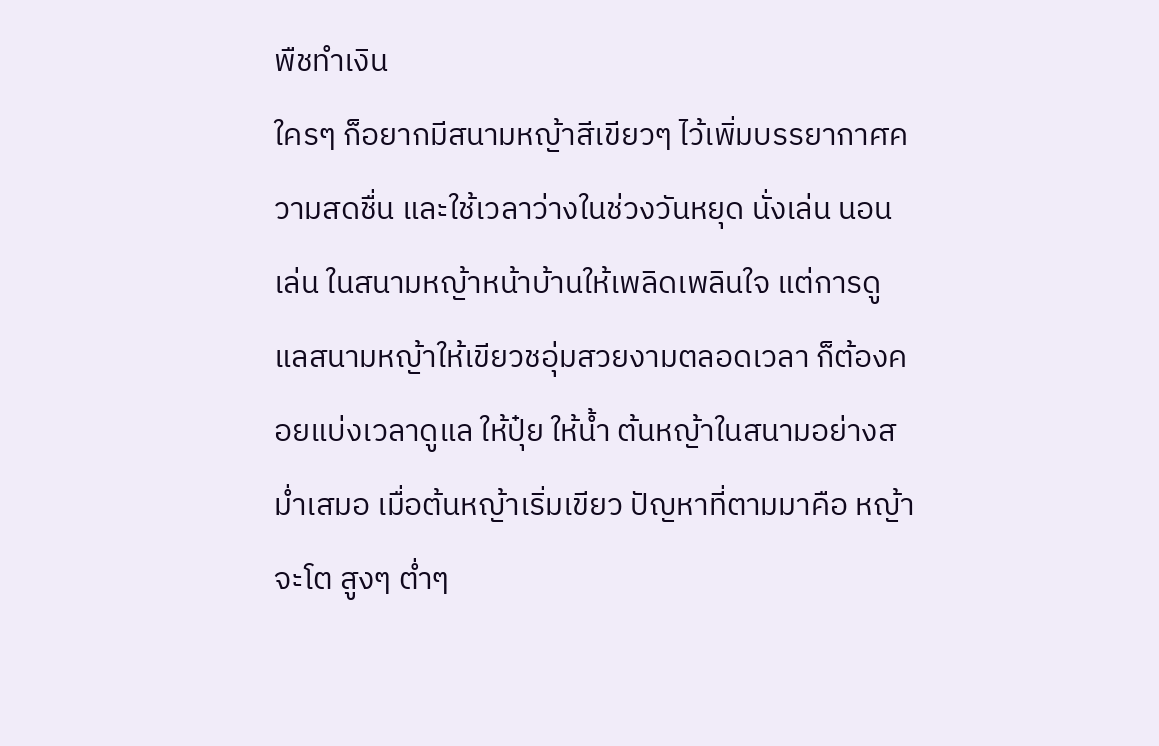พืชทำเงิน
ใครๆ ก็อยากมีสนามหญ้าสีเขียวๆ ไว้เพิ่มบรรยากาศความสดชื่น และใช้เวลาว่างในช่วงวันหยุด นั่งเล่น นอนเล่น ในสนามหญ้าหน้าบ้านให้เพลิดเพลินใจ แต่การดูแลสนามหญ้าให้เขียวชอุ่มสวยงามตลอดเวลา ก็ต้องคอยแบ่งเวลาดูแล ให้ปุ๋ย ให้น้ำ ต้นหญ้าในสนามอย่างสม่ำเสมอ เมื่อต้นหญ้าเริ่มเขียว ปัญหาที่ตามมาคือ หญ้าจะโต สูงๆ ต่ำๆ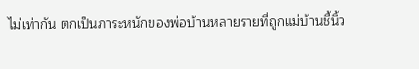ไม่เท่ากัน ตกเป็นภาระหนักของพ่อบ้านหลายรายที่ถูกแม่บ้านชี้นิ้ว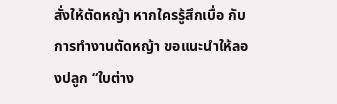สั่งให้ตัดหญ้า หากใครรู้สึกเบื่อ กับการทำงานตัดหญ้า ขอแนะนำให้ลองปลูก “ใบต่าง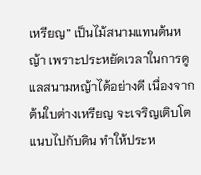เหรียญ” เป็นไม้สนามแทนต้นหญ้า เพราะประหยัดเวลาในการดูแลสนามหญ้าได้อย่างดี เนื่องจาก ต้นใบต่างเหรียญ จะเจริญเติบโตแนบไปกับดิน ทำให้ประห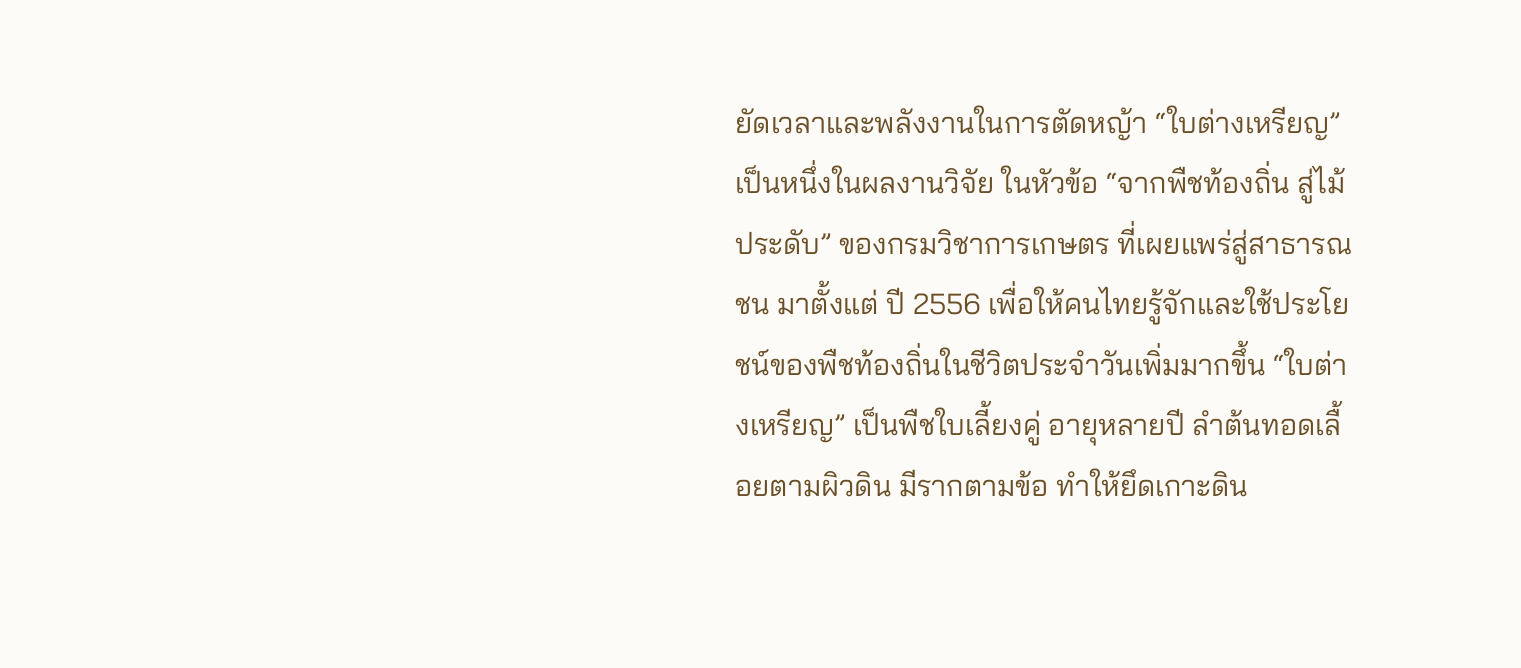ยัดเวลาและพลังงานในการตัดหญ้า “ใบต่างเหรียญ” เป็นหนึ่งในผลงานวิจัย ในหัวข้อ “จากพืชท้องถิ่น สู่ไม้ประดับ” ของกรมวิชาการเกษตร ที่เผยแพร่สู่สาธารณชน มาตั้งแต่ ปี 2556 เพื่อให้คนไทยรู้จักและใช้ประโยชน์ของพืชท้องถิ่นในชีวิตประจำวันเพิ่มมากขึ้น “ใบต่างเหรียญ” เป็นพืชใบเลี้ยงคู่ อายุหลายปี ลำต้นทอดเลื้อยตามผิวดิน มีรากตามข้อ ทำให้ยึดเกาะดิน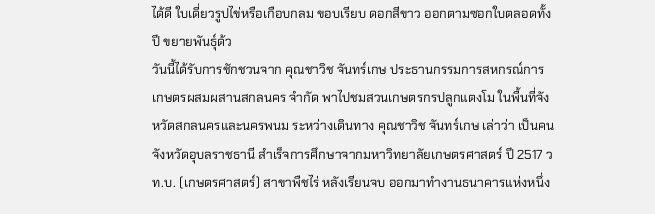ได้ดี ใบเดี่ยวรูปไข่หรือเกือบกลม ขอบเรียบ ดอกสีขาว ออกตามซอกใบตลอดทั้งปี ขยายพันธุ์ด้ว
วันนี้ได้รับการชักชวนจาก คุณชาวิช จันทร์เกษ ประธานกรรมการสหกรณ์การเกษตรผสมผสานสกลนคร จำกัด พาไปชมสวนเกษตรกรปลูกแตงโม ในพื้นที่จังหวัดสกลนครและนครพนม ระหว่างเดินทาง คุณชาวิช จันทร์เกษ เล่าว่า เป็นคนจังหวัดอุบลราชธานี สำเร็จการศึกษาจากมหาวิทยาลัยเกษตรศาสตร์ ปี 2517 วท.บ. (เกษตรศาสตร์) สาขาพืชไร่ หลังเรียนจบ ออกมาทำงานธนาคารแห่งหนึ่ง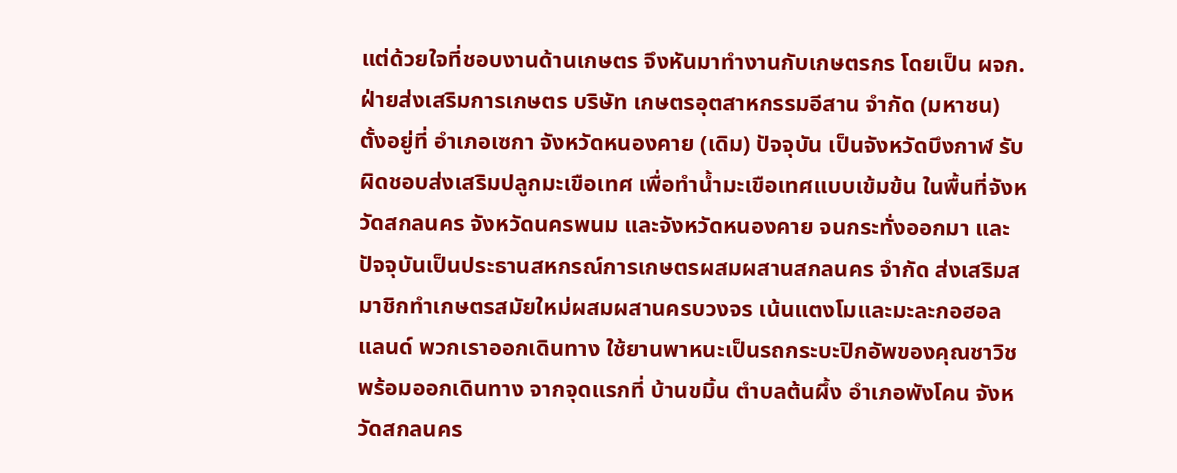แต่ด้วยใจที่ชอบงานด้านเกษตร จึงหันมาทำงานกับเกษตรกร โดยเป็น ผจก.ฝ่ายส่งเสริมการเกษตร บริษัท เกษตรอุตสาหกรรมอีสาน จำกัด (มหาชน) ตั้งอยู่ที่ อำเภอเซกา จังหวัดหนองคาย (เดิม) ปัจจุบัน เป็นจังหวัดบึงกาฬ รับผิดชอบส่งเสริมปลูกมะเขือเทศ เพื่อทำน้ำมะเขือเทศแบบเข้มข้น ในพื้นที่จังหวัดสกลนคร จังหวัดนครพนม และจังหวัดหนองคาย จนกระทั่งออกมา และปัจจุบันเป็นประธานสหกรณ์การเกษตรผสมผสานสกลนคร จำกัด ส่งเสริมสมาชิกทำเกษตรสมัยใหม่ผสมผสานครบวงจร เน้นแตงโมและมะละกอฮอลแลนด์ พวกเราออกเดินทาง ใช้ยานพาหนะเป็นรถกระบะปิกอัพของคุณชาวิช พร้อมออกเดินทาง จากจุดแรกที่ บ้านขมิ้น ตำบลต้นผึ้ง อำเภอพังโคน จังหวัดสกลนคร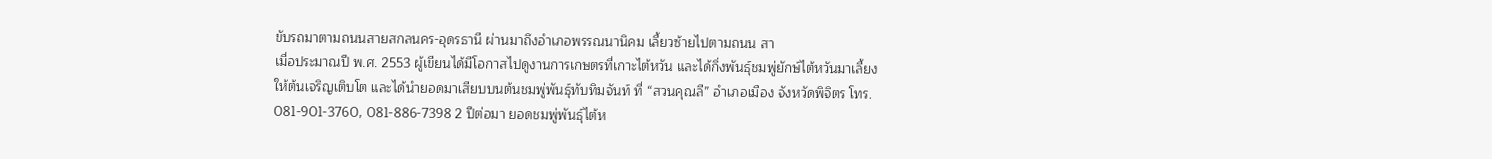ขับรถมาตามถนนสายสกลนคร-อุดรธานี ผ่านมาถึงอำเภอพรรณนานิคม เลี้ยวซ้ายไปตามถนน สา
เมื่อประมาณปี พ.ศ. 2553 ผู้เขียนได้มีโอกาสไปดูงานการเกษตรที่เกาะไต้หวัน และได้กิ่งพันธุ์ชมพู่ยักษ์ไต้หวันมาเลี้ยงให้ต้นเจริญเติบโต และได้นำยอดมาเสียบบนต้นชมพู่พันธุ์ทับทิมจันท์ ที่ “สวนคุณลี” อำเภอเมือง จังหวัดพิจิตร โทร. 081-901-3760, 081-886-7398 2 ปีต่อมา ยอดชมพู่พันธุ์ไต้ห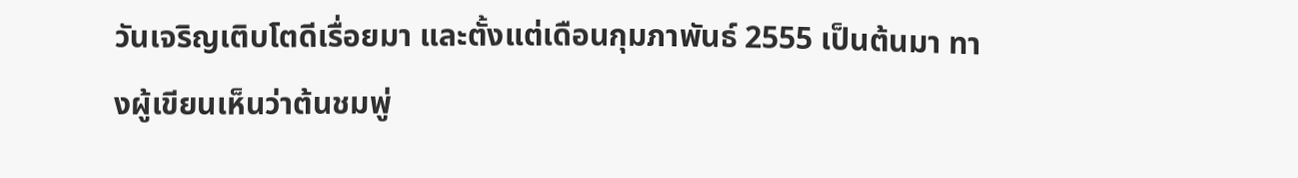วันเจริญเติบโตดีเรื่อยมา และตั้งแต่เดือนกุมภาพันธ์ 2555 เป็นต้นมา ทางผู้เขียนเห็นว่าต้นชมพู่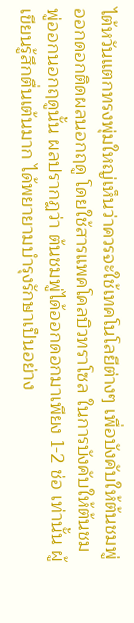ไต้หวันแตกทรงพุ่มใหญ่เห็นว่าควรจะใช้เทคโนโลยีต่างๆ เพื่อบังคับให้ต้นชมพู่ออกดอกติดผลนอกฤดู โดยใช้สารแพคโคลบิวทราโซล ในการบังคับให้ต้นชมพู่ออกนอกฤดูนั้น ผลปรากฏว่า ต้นชมพู่ได้ออกดอกมาเพียง 1-2 ช่อ เท่านั้น ผู้เขียนรู้สึกตื่นเต้นมาก ได้พยายามบำรุงรักษาเป็นอย่าง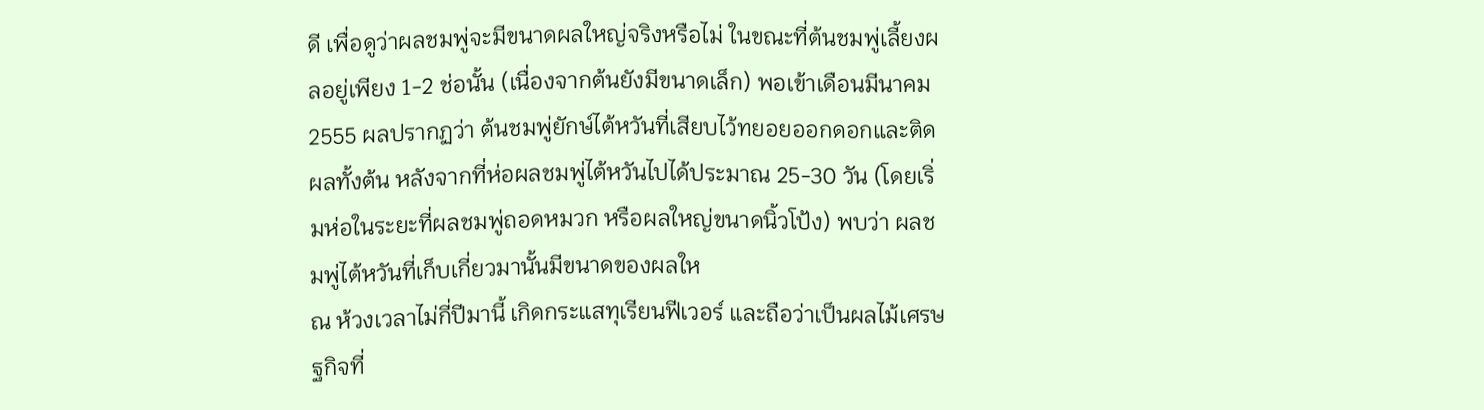ดี เพื่อดูว่าผลชมพู่จะมีขนาดผลใหญ่จริงหรือไม่ ในขณะที่ต้นชมพู่เลี้ยงผลอยู่เพียง 1-2 ช่อนั้น (เนื่องจากต้นยังมีขนาดเล็ก) พอเข้าเดือนมีนาคม 2555 ผลปรากฏว่า ต้นชมพู่ยักษ์ไต้หวันที่เสียบไว้ทยอยออกดอกและติดผลทั้งต้น หลังจากที่ห่อผลชมพู่ไต้หวันไปได้ประมาณ 25-30 วัน (โดยเริ่มห่อในระยะที่ผลชมพู่ถอดหมวก หรือผลใหญ่ขนาดนิ้วโป้ง) พบว่า ผลชมพู่ไต้หวันที่เก็บเกี่ยวมานั้นมีขนาดของผลให
ณ ห้วงเวลาไม่กี่ปีมานี้ เกิดกระแสทุเรียนฟีเวอร์ และถือว่าเป็นผลไม้เศรษฐกิจที่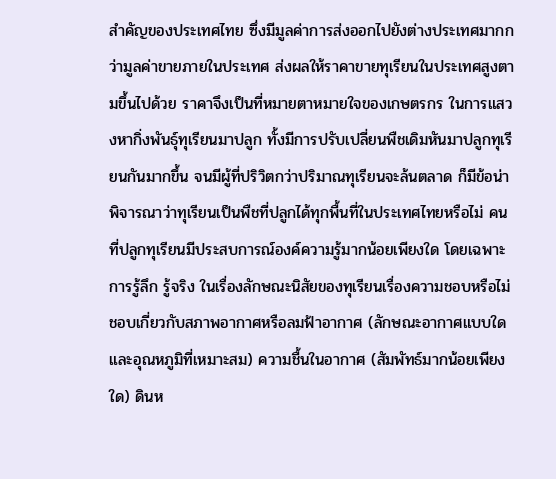สำคัญของประเทศไทย ซึ่งมีมูลค่าการส่งออกไปยังต่างประเทศมากกว่ามูลค่าขายภายในประเทศ ส่งผลให้ราคาขายทุเรียนในประเทศสูงตามขึ้นไปด้วย ราคาจึงเป็นที่หมายตาหมายใจของเกษตรกร ในการแสวงหากิ่งพันธุ์ทุเรียนมาปลูก ทั้งมีการปรับเปลี่ยนพืชเดิมหันมาปลูกทุเรียนกันมากขึ้น จนมีผู้ที่ปริวิตกว่าปริมาณทุเรียนจะล้นตลาด ก็มีข้อน่าพิจารณาว่าทุเรียนเป็นพืชที่ปลูกได้ทุกพื้นที่ในประเทศไทยหรือไม่ คนที่ปลูกทุเรียนมีประสบการณ์องค์ความรู้มากน้อยเพียงใด โดยเฉพาะการรู้ลึก รู้จริง ในเรื่องลักษณะนิสัยของทุเรียนเรื่องความชอบหรือไม่ชอบเกี่ยวกับสภาพอากาศหรือลมฟ้าอากาศ (ลักษณะอากาศแบบใด และอุณหภูมิที่เหมาะสม) ความชื้นในอากาศ (สัมพัทธ์มากน้อยเพียงใด) ดินห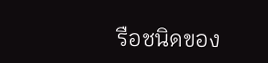รือชนิดของ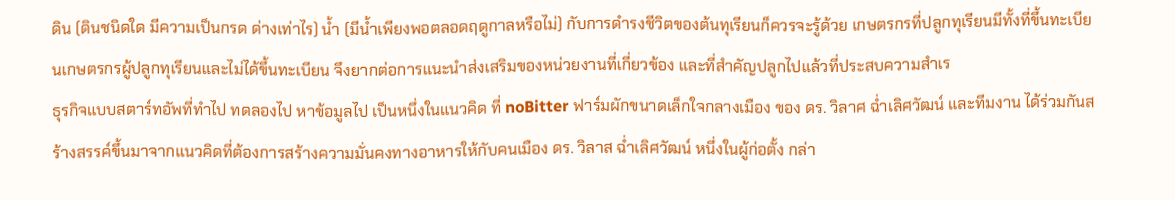ดิน (ดินชนิดใด มีความเป็นกรด ด่างเท่าไร) น้ำ (มีน้ำเพียงพอตลอดฤดูกาลหรือไม่) กับการดำรงชีวิตของต้นทุเรียนก็ควรจะรู้ด้วย เกษตรกรที่ปลูกทุเรียนมีทั้งที่ขึ้นทะเบียนเกษตรกรผู้ปลูกทุเรียนและไม่ได้ขึ้นทะเบียน จึงยากต่อการแนะนำส่งเสริมของหน่วยงานที่เกี่ยวข้อง และที่สำคัญปลูกไปแล้วที่ประสบความสำเร
ธุรกิจแบบสตาร์ทอัพที่ทำไป ทดลองไป หาข้อมูลไป เป็นหนึ่งในแนวคิด ที่ noBitter ฟาร์มผักขนาดเล็กใจกลางเมือง ของ ดร. วิลาศ ฉ่ำเลิศวัฒน์ และทีมงาน ได้ร่วมกันสร้างสรรค์ขึ้นมาจากแนวคิดที่ต้องการสร้างความมั่นคงทางอาหารให้กับคนเมือง ดร. วิลาส ฉ่ำเลิศวัฒน์ หนึ่งในผู้ก่อตั้ง กล่า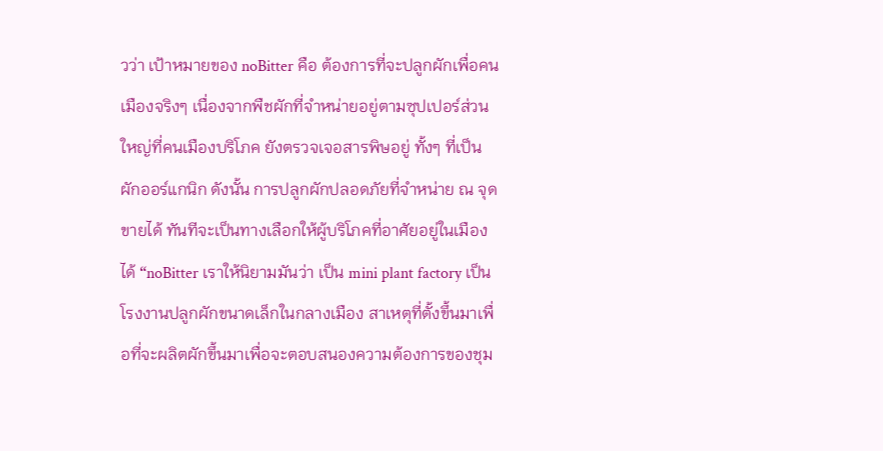วว่า เป้าหมายของ noBitter คือ ต้องการที่จะปลูกผักเพื่อคนเมืองจริงๆ เนื่องจากพืชผักที่จำหน่ายอยู่ตามซุปเปอร์ส่วนใหญ่ที่คนเมืองบริโภค ยังตรวจเจอสารพิษอยู่ ทั้งๆ ที่เป็นผักออร์แกนิก ดังนั้น การปลูกผักปลอดภัยที่จำหน่าย ณ จุดขายได้ ทันทีจะเป็นทางเลือกให้ผู้บริโภคที่อาศัยอยู่ในเมืองได้ “noBitter เราให้นิยามมันว่า เป็น mini plant factory เป็นโรงงานปลูกผักขนาดเล็กในกลางเมือง สาเหตุที่ตั้งขึ้นมาเพื่อที่จะผลิตผักขึ้นมาเพื่อจะตอบสนองความต้องการของชุม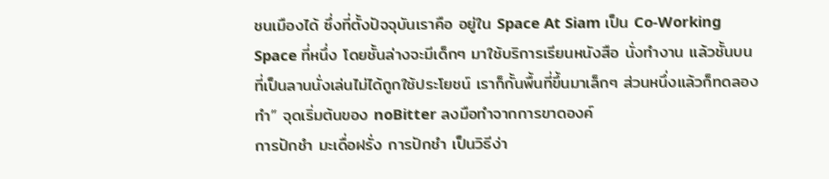ชนเมืองได้ ซึ่งที่ตั้งปัจจุบันเราคือ อยู่ใน Space At Siam เป็น Co-Working Space ที่หนึ่ง โดยชั้นล่างจะมีเด็กๆ มาใช้บริการเรียนหนังสือ นั่งทำงาน แล้วชั้นบนที่เป็นลานนั่งเล่นไม่ได้ถูกใช้ประโยชน์ เราก็กั้นพื้นที่ขึ้นมาเล็กๆ ส่วนหนึ่งแล้วก็ทดลองทำ” จุดเริ่มต้นของ noBitter ลงมือทำจากการขาดองค์
การปักชำ มะเดื่อฝรั่ง การปักชำ เป็นวิธีง่า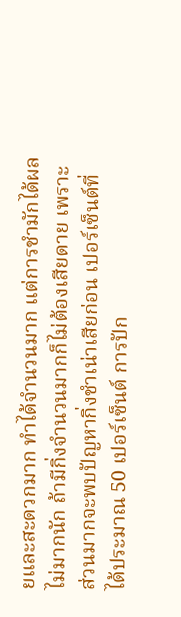ยและสะดวกมาก ทำได้จำนวนมาก แต่การชำมักได้ผลไม่มากนัก ถ้ามีกิ่งจำนวนมากก็ไม่ต้องเสียดาย เพราะส่วนมากจะพบปัญหากิ่งชำเน่าเสียก่อน เปอร์เซ็นต์ที่ได้ประมาณ 50 เปอร์เซ็นต์ การปัก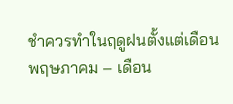ชำควรทำในฤดูฝนตั้งแต่เดือนพฤษภาคม – เดือน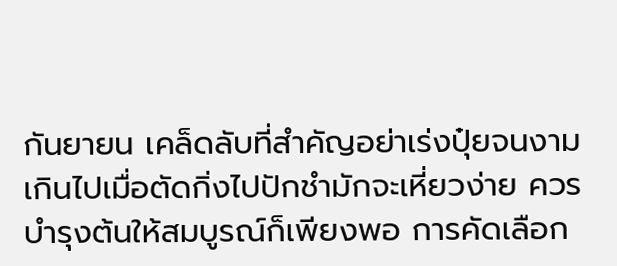กันยายน เคล็ดลับที่สำคัญอย่าเร่งปุ๋ยจนงามเกินไปเมื่อตัดกิ่งไปปักชำมักจะเหี่ยวง่าย ควรบำรุงต้นให้สมบูรณ์ก็เพียงพอ การคัดเลือก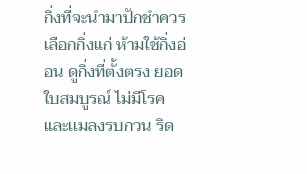กิ่งที่จะนำมาปักชำควรเลือกกิ่งแก่ ห้ามใช้กิ่งอ่อน ดูกิ่งที่ตั้งตรง ยอดใบสมบูรณ์ ไม่มีโรคและเเมลงรบกวน ริด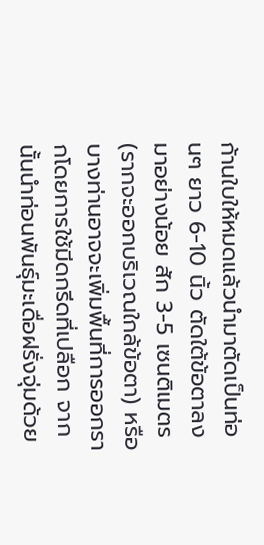ก้านใบให้หมดแล้วนำมาตัดเป็นท่อนๆ ยาว 6-10 นิ้ว ตัดใต้ข้อตาลงมาอย่างน้อย สัก 3-5 เซนติเมตร (รากจะออกบริเวณใกล้ข้อตา) หรือบางท่านอาจจะเพิ่มพื้นที่การออกรากโดยการใช้มีดกรีดที่เปลือก จากนั้นนำท่อนพันธุ์มะเดื่อฝรั่งจุ่มด้วย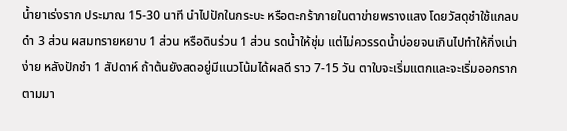น้ำยาเร่งราก ประมาณ 15-30 นาที นำไปปักในกระบะ หรือตะกร้าภายในตาข่ายพรางแสง โดยวัสดุชำใช้แกลบดำ 3 ส่วน ผสมทรายหยาบ 1 ส่วน หรือดินร่วน 1 ส่วน รดน้ำให้ชุ่ม แต่ไม่ควรรดน้ำบ่อยจนเกินไปทำให้กิ่งเน่าง่าย หลังปักชำ 1 สัปดาห์ ถ้าต้นยังสดอยู่มีแนวโน้มได้ผลดี ราว 7-15 วัน ตาใบจะเริ่มแตกและจะเริ่มออกรากตามมา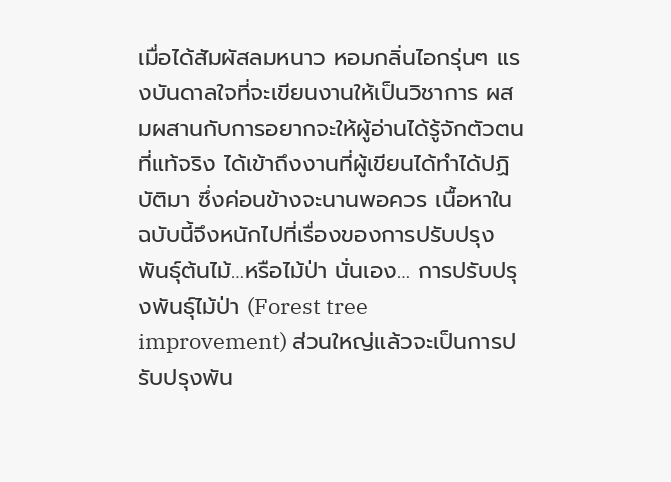เมื่อได้สัมผัสลมหนาว หอมกลิ่นไอกรุ่นๆ แรงบันดาลใจที่จะเขียนงานให้เป็นวิชาการ ผสมผสานกับการอยากจะให้ผู้อ่านได้รู้จักตัวตนที่แท้จริง ได้เข้าถึงงานที่ผู้เขียนได้ทำได้ปฏิบัติมา ซึ่งค่อนข้างจะนานพอควร เนื้อหาในฉบับนี้จึงหนักไปที่เรื่องของการปรับปรุงพันธุ์ต้นไม้…หรือไม้ป่า นั่นเอง… การปรับปรุงพันธุ์ไม้ป่า (Forest tree improvement) ส่วนใหญ่แล้วจะเป็นการปรับปรุงพัน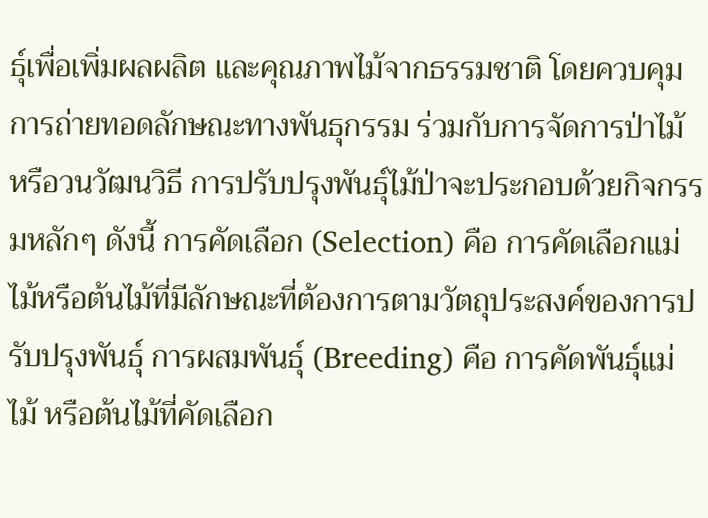ธุ์เพื่อเพิ่มผลผลิต และคุณภาพไม้จากธรรมชาติ โดยควบคุมการถ่ายทอดลักษณะทางพันธุกรรม ร่วมกับการจัดการป่าไม้ หรือวนวัฒนวิธี การปรับปรุงพันธุ์ไม้ป่าจะประกอบด้วยกิจกรรมหลักๆ ดังนี้ การคัดเลือก (Selection) คือ การคัดเลือกแม่ไม้หรือต้นไม้ที่มีลักษณะที่ต้องการตามวัตถุประสงค์ของการปรับปรุงพันธุ์ การผสมพันธุ์ (Breeding) คือ การคัดพันธุ์แม่ไม้ หรือต้นไม้ที่คัดเลือก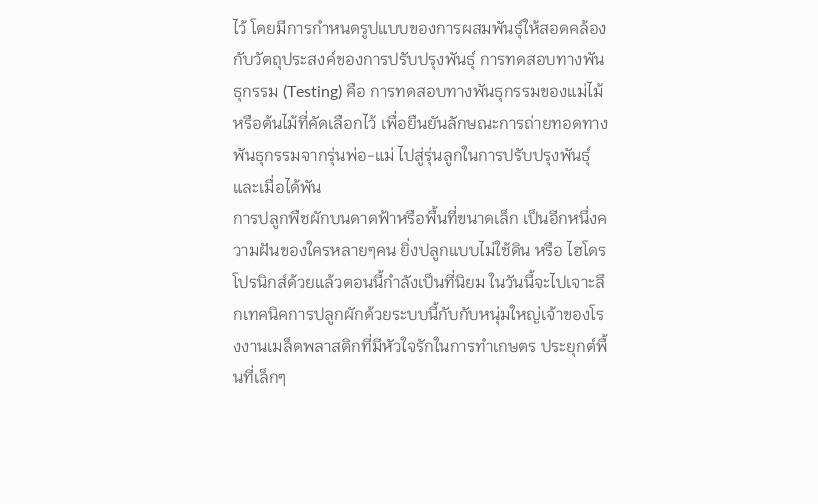ไว้ โดยมีการกำหนดรูปแบบของการผสมพันธุ์ให้สอดคล้องกับวัตถุประสงค์ของการปรับปรุงพันธุ์ การทดสอบทางพันธุกรรม (Testing) คือ การทดสอบทางพันธุกรรมของแม่ไม้หรือต้นไม้ที่คัดเลือกไว้ เพื่อยืนยันลักษณะการถ่ายทอดทางพันธุกรรมจากรุ่นพ่อ-แม่ ไปสู่รุ่นลูกในการปรับปรุงพันธุ์ และเมื่อได้พัน
การปลูกพืชผักบนดาดฟ้าหรือพื้นที่ขนาดเล็ก เป็นอีกหนึ่งความฝันของใครหลายๆคน ยิ่งปลูกแบบไม่ใช้ดิน หรือ ไฮโดรโปรนิกส์ด้วยแล้วตอนนี้กำลังเป็นที่นิยม ในวันนี้จะไปเจาะลึกเทคนิคการปลูกผักด้วยระบบนี้กับกับหนุ่มใหญ่เจ้าของโรงงานเมล็ดพลาสติกที่มีหัวใจรักในการทำเกษตร ประยุกต์พื้นที่เล็กๆ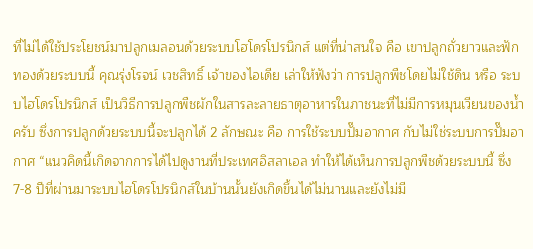ที่ไม่ได้ใช้ประโยชน์มาปลูกเมลอนด้วยระบบโฮโดรโปรนิกส์ แต่ที่น่าสนใจ คือ เขาปลูกถั่วยาวและฟักทองด้วยระบบนี้ คุณรุ่งโรจน์ เวชสิทธิ์ เจ้าของไอเดีย เล่าให้ฟังว่า การปลูกพืชโดยไม่ใช้ดิน หรือ ระบบไฮโดรโปรนิกส์ เป็นวิธีการปลูกพืชผักในสารละลายธาตุอาหารในภาชนะที่ไม่มีการหมุนเวียนของน้ำครับ ซึ่งการปลูกด้วยระบบนี้จะปลูกได้ 2 ลักษณะ คือ การใช้ระบบปั๊มอากาศ กับไม่ใช่ระบบการปั๊มอากาศ “แนวคิดนี้เกิดจากการได้ไปดูงานที่ประเทศอิสลาเอล ทำให้ได้เห็นการปลูกพืชด้วยระบบนี้ ซึ่ง 7-8 ปีที่ผ่านมาระบบไฮโดรโปรนิกส์ในบ้านนั้นยังเกิดขึ้นได้ไม่นานและยังไม่มี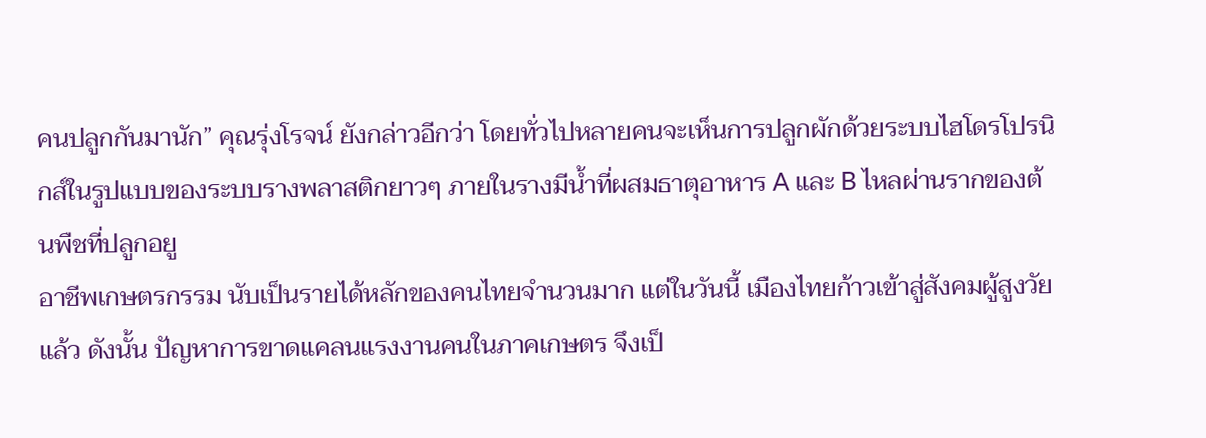คนปลูกกันมานัก” คุณรุ่งโรจน์ ยังกล่าวอีกว่า โดยทั่วไปหลายคนจะเห็นการปลูกผักด้วยระบบไฮโดรโปรนิกส์ในรูปแบบของระบบรางพลาสติกยาวๆ ภายในรางมีน้ำที่ผสมธาตุอาหาร A และ B ไหลผ่านรากของต้นพืชที่ปลูกอยู
อาชีพเกษตรกรรม นับเป็นรายได้หลักของคนไทยจำนวนมาก แต่ในวันนี้ เมืองไทยก้าวเข้าสู่สังคมผู้สูงวัยแล้ว ดังนั้น ปัญหาการขาดแคลนแรงงานคนในภาคเกษตร จึงเป็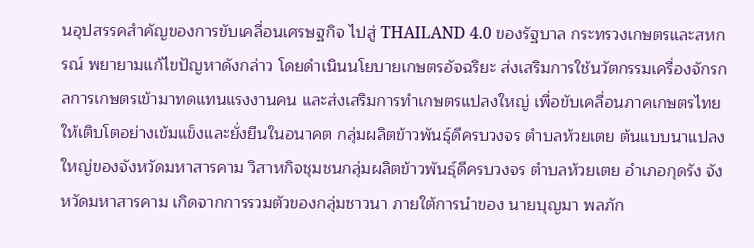นอุปสรรคสำคัญของการขับเคลื่อนเศรษฐกิจ ไปสู่ THAILAND 4.0 ของรัฐบาล กระทรวงเกษตรและสหกรณ์ พยายามแก้ไขปัญหาดังกล่าว โดยดำเนินนโยบายเกษตรอัจฉริยะ ส่งเสริมการใช้นวัตกรรมเครื่องจักรกลการเกษตรเข้ามาทดแทนแรงงานคน และส่งเสริมการทำเกษตรแปลงใหญ่ เพื่อขับเคลื่อนภาคเกษตรไทยให้เติบโตอย่างเข้มแข็งและยั่งยืนในอนาคต กลุ่มผลิตข้าวพันธุ์ดีครบวงจร ตำบลห้วยเตย ต้นแบบนาแปลงใหญ่ของจังหวัดมหาสารคาม วิสาหกิจชุมชนกลุ่มผลิตข้าวพันธุ์ดีครบวงจร ตำบลห้วยเตย อำเภอกุดรัง จังหวัดมหาสารคาม เกิดจากการรวมตัวของกลุ่มชาวนา ภายใต้การนำของ นายบุญมา พลภัก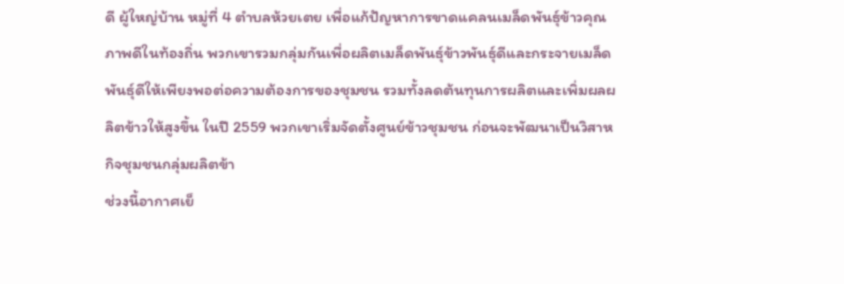ดี ผู้ใหญ่บ้าน หมู่ที่ 4 ตำบลห้วยเตย เพื่อแก้ปัญหาการขาดแคลนเมล็ดพันธุ์ข้าวคุณภาพดีในท้องถิ่น พวกเขารวมกลุ่มกันเพื่อผลิตเมล็ดพันธุ์ข้าวพันธุ์ดีและกระจายเมล็ดพันธุ์ดีให้เพียงพอต่อความต้องการของชุมชน รวมทั้งลดต้นทุนการผลิตและเพิ่มผลผลิตข้าวให้สูงขึ้น ในปี 2559 พวกเขาเริ่มจัดตั้งศูนย์ข้าวชุมชน ก่อนจะพัฒนาเป็นวิสาหกิจชุมชนกลุ่มผลิตข้า
ช่วงนี้อากาศเย็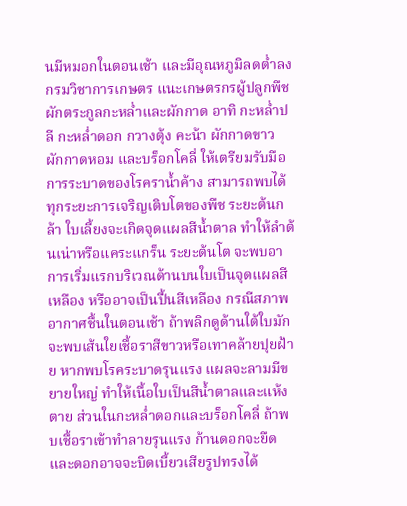นมีหมอกในตอนเช้า และมีอุณหภูมิลดต่ำลง กรมวิชาการเกษตร แนะเกษตรกรผู้ปลูกพืชผักตระกูลกะหล่ำและผักกาด อาทิ กะหล่ำปลี กะหล่ำดอก กวางตุ้ง คะน้า ผักกาดขาว ผักกาดหอม และบร็อกโคลี่ ให้เตรียมรับมือการระบาดของโรคราน้ำค้าง สามารถพบได้ทุกระยะการเจริญเติบโตของพืช ระยะต้นกล้า ใบเลี้ยงจะเกิดจุดแผลสีน้ำตาล ทำให้ลำต้นเน่าหรือแคระแกร็น ระยะต้นโต จะพบอาการเริ่มแรกบริเวณด้านบนใบเป็นจุดแผลสีเหลือง หรืออาจเป็นปื้นสีเหลือง กรณีสภาพอากาศชื้นในตอนเช้า ถ้าพลิกดูด้านใต้ใบมักจะพบเส้นใยเชื้อราสีขาวหรือเทาคล้ายปุยฝ้าย หากพบโรคระบาดรุนแรง แผลจะลามมีขยายใหญ่ ทำให้เนื้อใบเป็นสีน้ำตาลและแห้งตาย ส่วนในกะหล่ำดอกและบร็อกโคลี่ ถ้าพบเชื้อราเข้าทำลายรุนแรง ก้านดอกจะยืดและดอกอาจจะบิดเบี้ยวเสียรูปทรงได้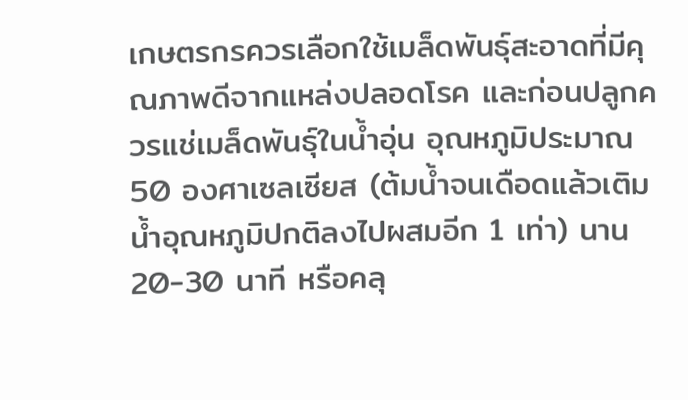เกษตรกรควรเลือกใช้เมล็ดพันธุ์สะอาดที่มีคุณภาพดีจากแหล่งปลอดโรค และก่อนปลูกควรแช่เมล็ดพันธุ์ในน้ำอุ่น อุณหภูมิประมาณ 50 องศาเซลเซียส (ต้มน้ำจนเดือดแล้วเติมน้ำอุณหภูมิปกติลงไปผสมอีก 1 เท่า) นาน 20-30 นาที หรือคลุ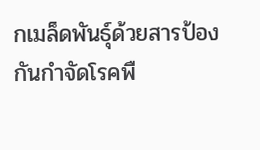กเมล็ดพันธุ์ด้วยสารป้องกันกำจัดโรคพื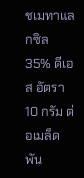ชเมทาแลกซิล 35% ดีเอส อัตรา 10 กรัม ต่อเมล็ดพัน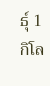ธุ์ 1 กิโล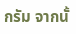กรัม จากนั้